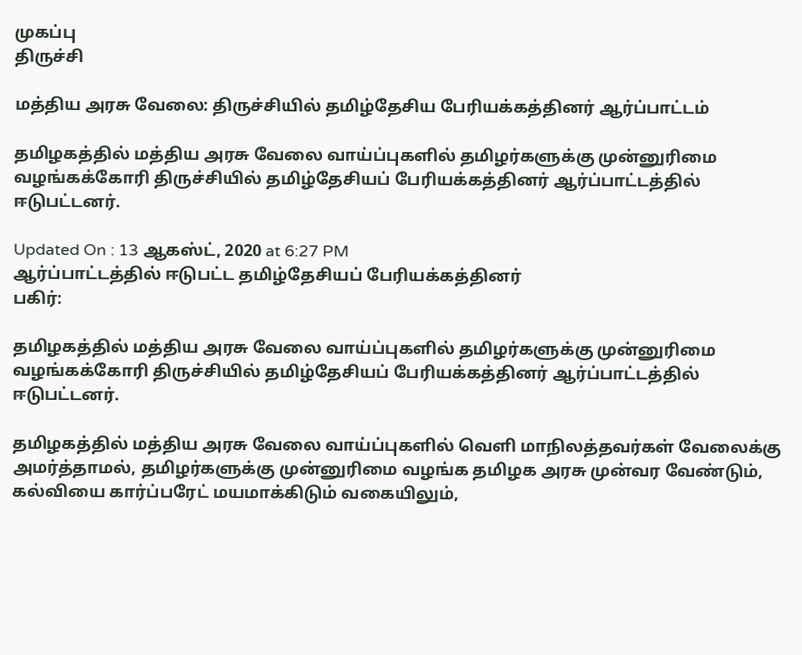முகப்பு
திருச்சி

மத்திய அரசு வேலை: திருச்சியில் தமிழ்தேசிய பேரியக்கத்தினர் ஆர்ப்பாட்டம்

தமிழகத்தில் மத்திய அரசு வேலை வாய்ப்புகளில் தமிழர்களுக்கு முன்னுரிமை வழங்கக்கோரி திருச்சியில் தமிழ்தேசியப் பேரியக்கத்தினர் ஆர்ப்பாட்டத்தில் ஈடுபட்டனர்.

Updated On : 13 ஆகஸ்ட், 2020 at 6:27 PM
ஆர்ப்பாட்டத்தில் ஈடுபட்ட தமிழ்தேசியப் பேரியக்கத்தினர்
பகிர்:

தமிழகத்தில் மத்திய அரசு வேலை வாய்ப்புகளில் தமிழர்களுக்கு முன்னுரிமை வழங்கக்கோரி திருச்சியில் தமிழ்தேசியப் பேரியக்கத்தினர் ஆர்ப்பாட்டத்தில் ஈடுபட்டனர்.

தமிழகத்தில் மத்திய அரசு வேலை வாய்ப்புகளில் வெளி மாநிலத்தவர்கள் வேலைக்கு அமர்த்தாமல், தமிழர்களுக்கு முன்னுரிமை வழங்க தமிழக அரசு முன்வர வேண்டும், கல்வியை கார்ப்பரேட் மயமாக்கிடும் வகையிலும்,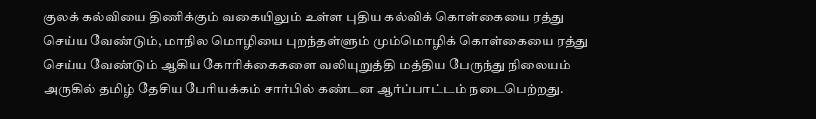குலக் கல்வியை திணிக்கும் வகையிலும் உள்ள புதிய கல்விக் கொள்கையை ரத்து செய்ய வேண்டும், மாநில மொழியை புறந்தள்ளும் மும்மொழிக் கொள்கையை ரத்து செய்ய வேண்டும் ஆகிய கோரிக்கைகளை வலியுறுத்தி மத்திய பேருந்து நிலையம் அருகில் தமிழ் தேசிய பேரியக்கம் சார்பில் கண்டன ஆர்ப்பாட்டம் நடைபெற்றது.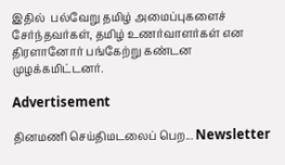இதில்  பல்வேறு தமிழ் அமைப்புகளைச் சேர்ந்தவர்கள், தமிழ் உணர்வாளர்கள் என திரளானோர் பங்கேற்று கண்டன முழக்கமிட்டனர்.

Advertisement

தினமணி செய்திமடலைப் பெற... Newsletter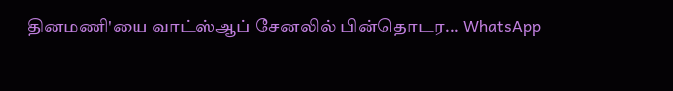தினமணி'யை வாட்ஸ்ஆப் சேனலில் பின்தொடர... WhatsApp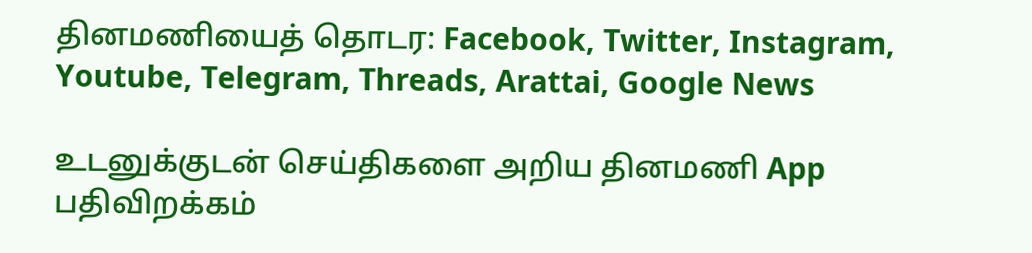தினமணியைத் தொடர: Facebook, Twitter, Instagram, Youtube, Telegram, Threads, Arattai, Google News

உடனுக்குடன் செய்திகளை அறிய தினமணி App பதிவிறக்கம்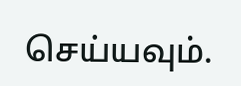செய்யவும்.